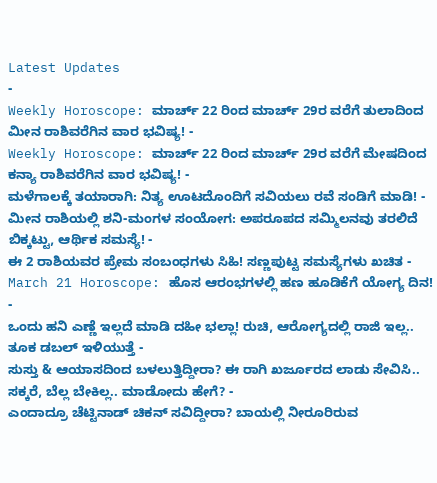Latest Updates
-
Weekly Horoscope: ಮಾರ್ಚ್ 22 ರಿಂದ ಮಾರ್ಚ್ 29ರ ವರೆಗೆ ತುಲಾದಿಂದ ಮೀನ ರಾಶಿವರೆಗಿನ ವಾರ ಭವಿಷ್ಯ! -
Weekly Horoscope: ಮಾರ್ಚ್ 22 ರಿಂದ ಮಾರ್ಚ್ 29ರ ವರೆಗೆ ಮೇಷದಿಂದ ಕನ್ಯಾ ರಾಶಿವರೆಗಿನ ವಾರ ಭವಿಷ್ಯ! -
ಮಳೆಗಾಲಕ್ಕೆ ತಯಾರಾಗಿ: ನಿತ್ಯ ಊಟದೊಂದಿಗೆ ಸವಿಯಲು ರವೆ ಸಂಡಿಗೆ ಮಾಡಿ! -
ಮೀನ ರಾಶಿಯಲ್ಲಿ ಶನಿ-ಮಂಗಳ ಸಂಯೋಗ: ಅಪರೂಪದ ಸಮ್ಮಿಲನವು ತರಲಿದೆ ಬಿಕ್ಕಟ್ಟು, ಆರ್ಥಿಕ ಸಮಸ್ಯೆ! -
ಈ 2 ರಾಶಿಯವರ ಪ್ರೇಮ ಸಂಬಂಧಗಳು ಸಿಹಿ! ಸಣ್ಣಪುಟ್ಟ ಸಮಸ್ಯೆಗಳು ಖಚಿತ -
March 21 Horoscope: ಹೊಸ ಆರಂಭಗಳಲ್ಲಿ ಹಣ ಹೂಡಿಕೆಗೆ ಯೋಗ್ಯ ದಿನ! -
ಒಂದು ಹನಿ ಎಣ್ಣೆ ಇಲ್ಲದೆ ಮಾಡಿ ದಹೀ ಭಲ್ಲಾ! ರುಚಿ, ಆರೋಗ್ಯದಲ್ಲಿ ರಾಜಿ ಇಲ್ಲ.. ತೂಕ ಡಬಲ್ ಇಳಿಯುತ್ತೆ -
ಸುಸ್ತು & ಆಯಾಸದಿಂದ ಬಳಲುತ್ತಿದ್ದೀರಾ? ಈ ರಾಗಿ ಖರ್ಜೂರದ ಲಾಡು ಸೇವಿಸಿ.. ಸಕ್ಕರೆ, ಬೆಲ್ಲ ಬೇಕಿಲ್ಲ.. ಮಾಡೋದು ಹೇಗೆ? -
ಎಂದಾದ್ರೂ ಚೆಟ್ಟಿನಾಡ್ ಚಿಕನ್ ಸವಿದ್ದೀರಾ? ಬಾಯಲ್ಲಿ ನೀರೂರಿರುವ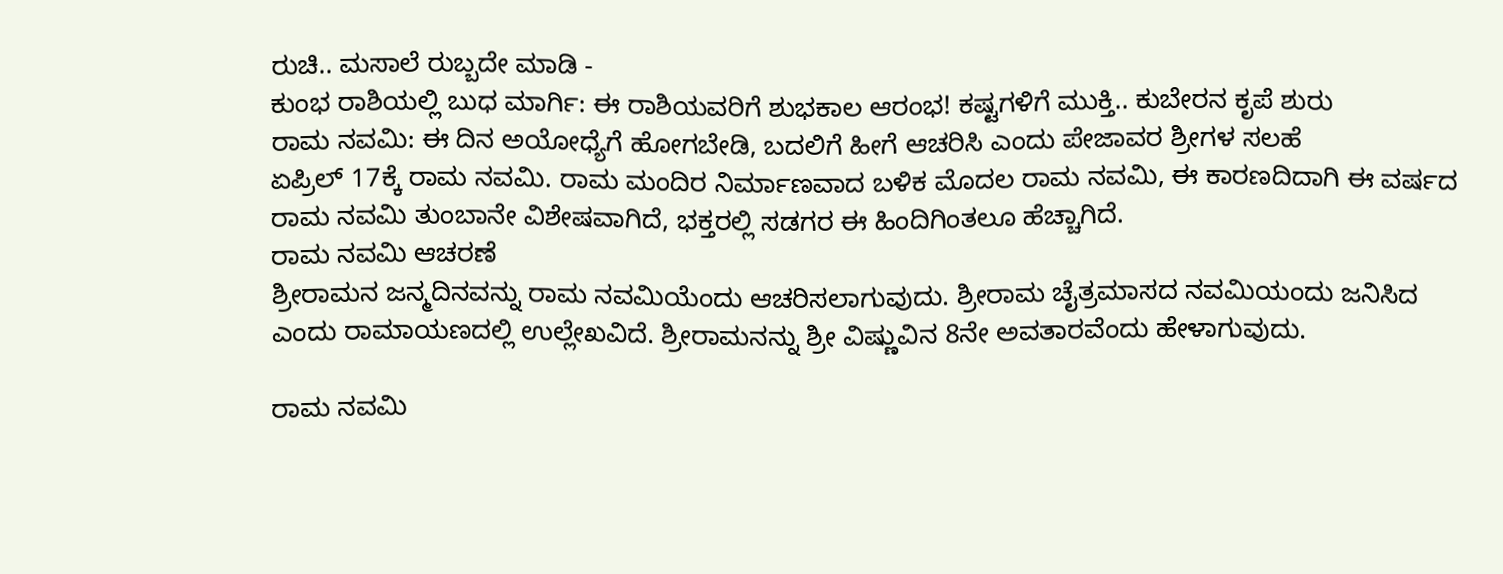ರುಚಿ.. ಮಸಾಲೆ ರುಬ್ಬದೇ ಮಾಡಿ -
ಕುಂಭ ರಾಶಿಯಲ್ಲಿ ಬುಧ ಮಾರ್ಗಿ: ಈ ರಾಶಿಯವರಿಗೆ ಶುಭಕಾಲ ಆರಂಭ! ಕಷ್ಟಗಳಿಗೆ ಮುಕ್ತಿ.. ಕುಬೇರನ ಕೃಪೆ ಶುರು
ರಾಮ ನವಮಿ: ಈ ದಿನ ಅಯೋಧ್ಯೆಗೆ ಹೋಗಬೇಡಿ, ಬದಲಿಗೆ ಹೀಗೆ ಆಚರಿಸಿ ಎಂದು ಪೇಜಾವರ ಶ್ರೀಗಳ ಸಲಹೆ
ಏಪ್ರಿಲ್ 17ಕ್ಕೆ ರಾಮ ನವಮಿ. ರಾಮ ಮಂದಿರ ನಿರ್ಮಾಣವಾದ ಬಳಿಕ ಮೊದಲ ರಾಮ ನವಮಿ, ಈ ಕಾರಣದಿದಾಗಿ ಈ ವರ್ಷದ ರಾಮ ನವಮಿ ತುಂಬಾನೇ ವಿಶೇಷವಾಗಿದೆ, ಭಕ್ತರಲ್ಲಿ ಸಡಗರ ಈ ಹಿಂದಿಗಿಂತಲೂ ಹೆಚ್ಚಾಗಿದೆ.
ರಾಮ ನವಮಿ ಆಚರಣೆ
ಶ್ರೀರಾಮನ ಜನ್ಮದಿನವನ್ನು ರಾಮ ನವಮಿಯೆಂದು ಆಚರಿಸಲಾಗುವುದು. ಶ್ರೀರಾಮ ಚೈತ್ರಮಾಸದ ನವಮಿಯಂದು ಜನಿಸಿದ ಎಂದು ರಾಮಾಯಣದಲ್ಲಿ ಉಲ್ಲೇಖವಿದೆ. ಶ್ರೀರಾಮನನ್ನು ಶ್ರೀ ವಿಷ್ಣುವಿನ 8ನೇ ಅವತಾರವೆಂದು ಹೇಳಾಗುವುದು.

ರಾಮ ನವಮಿ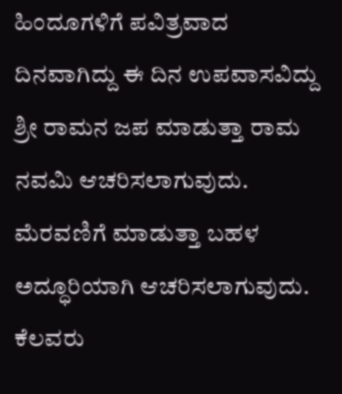ಹಿಂದೂಗಳಿಗೆ ಪವಿತ್ರವಾದ ದಿನವಾಗಿದ್ದು ಈ ದಿನ ಉಪವಾಸವಿದ್ದು ಶ್ರೀ ರಾಮನ ಜಪ ಮಾಡುತ್ತಾ ರಾಮ ನವಮಿ ಆಚರಿಸಲಾಗುವುದು. ಮೆರವಣಿಗೆ ಮಾಡುತ್ತಾ ಬಹಳ ಅದ್ಧೂರಿಯಾಗಿ ಆಚರಿಸಲಾಗುವುದು.
ಕೆಲವರು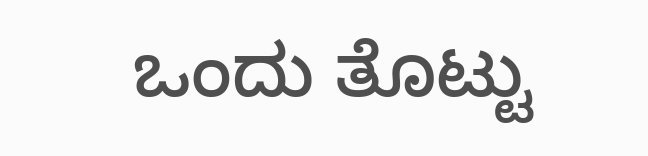ಒಂದು ತೊಟ್ಟು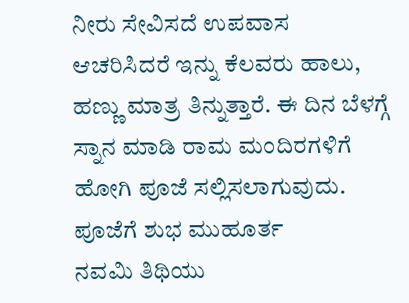ನೀರು ಸೇವಿಸದೆ ಉಪವಾಸ ಆಚರಿಸಿದರೆ ಇನ್ನು ಕೆಲವರು ಹಾಲು, ಹಣ್ಣು ಮಾತ್ರ ತಿನ್ನುತ್ತಾರೆ. ಈ ದಿನ ಬೆಳಗ್ಗೆ ಸ್ನಾನ ಮಾಡಿ ರಾಮ ಮಂದಿರಗಳಿಗೆ ಹೋಗಿ ಪೂಜೆ ಸಲ್ಲಿಸಲಾಗುವುದು.
ಪೂಜೆಗೆ ಶುಭ ಮುಹೂರ್ತ
ನವಮಿ ತಿಥಿಯು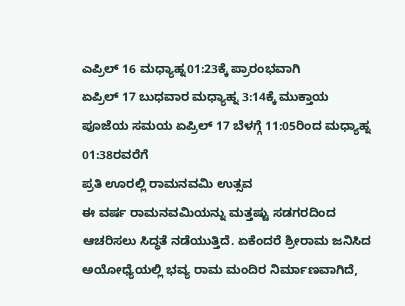ಎಪ್ರಿಲ್ 16 ಮಧ್ಯಾಹ್ನ01:23ಕ್ಕೆ ಪ್ರಾರಂಭವಾಗಿ
ಏಪ್ರಿಲ್ 17 ಬುಧವಾರ ಮಧ್ಯಾಹ್ನ 3:14ಕ್ಕೆ ಮುಕ್ತಾಯ
ಪೂಜೆಯ ಸಮಯ ಏಪ್ರಿಲ್ 17 ಬೆಳಗ್ಗೆ 11:05ರಿಂದ ಮಧ್ಯಾಹ್ನ 01:38ರವರೆಗೆ
ಪ್ರತಿ ಊರಲ್ಲಿ ರಾಮನವಮಿ ಉತ್ಸವ
ಈ ವರ್ಷ ರಾಮನವಮಿಯನ್ನು ಮತ್ತಷ್ಟು ಸಡಗರದಿಂದ ಆಚರಿಸಲು ಸಿದ್ಧತೆ ನಡೆಯುತ್ತಿದೆ. ಏಕೆಂದರೆ ಶ್ರೀರಾಮ ಜನಿಸಿದ ಅಯೋಧ್ಯೆಯಲ್ಲಿ ಭವ್ಯ ರಾಮ ಮಂದಿರ ನಿರ್ಮಾಣವಾಗಿದೆ,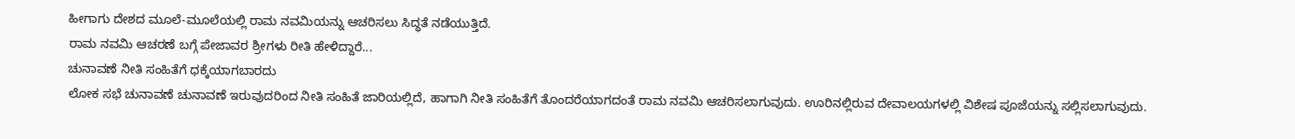ಹೀಗಾಗು ದೇಶದ ಮೂಲೆ-ಮೂಲೆಯಲ್ಲಿ ರಾಮ ನವಮಿಯನ್ನು ಆಚರಿಸಲು ಸಿದ್ಧತೆ ನಡೆಯುತ್ತಿದೆ.
ರಾಮ ನವಮಿ ಆಚರಣೆ ಬಗ್ಗೆ ಪೇಜಾವರ ಶ್ರೀಗಳು ರೀತಿ ಹೇಳಿದ್ದಾರೆ...
ಚುನಾವಣೆ ನೀತಿ ಸಂಹಿತೆಗೆ ಧಕ್ಕೆಯಾಗಬಾರದು
ಲೋಕ ಸಭೆ ಚುನಾವಣೆ ಚುನಾವಣೆ ಇರುವುದರಿಂದ ನೀತಿ ಸಂಹಿತೆ ಜಾರಿಯಲ್ಲಿದೆ, ಹಾಗಾಗಿ ನೀತಿ ಸಂಹಿತೆಗೆ ತೊಂದರೆಯಾಗದಂತೆ ರಾಮ ನವಮಿ ಆಚರಿಸಲಾಗುವುದು. ಊರಿನಲ್ಲಿರುವ ದೇವಾಲಯಗಳಲ್ಲಿ ವಿಶೇಷ ಪೂಜೆಯನ್ನು ಸಲ್ಲಿಸಲಾಗುವುದು.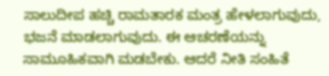ಸಾಲುದೀಪ ಹಚ್ಚಿ ರಾಮತಾರಕ ಮಂತ್ರ ಹೇಳಲಾಗುವುದು, ಭಜನೆ ಮಾಡಲಾಗುವುದು. ಈ ಆಚರಣೆಯನ್ನು ಸಾಮೂಹಿಕವಾಗಿ ಮಡಬೇಕು. ಆದರೆ ನೀತಿ ಸಂಹಿತೆ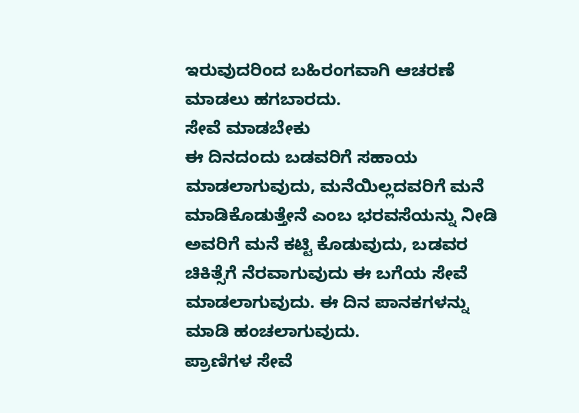ಇರುವುದರಿಂದ ಬಹಿರಂಗವಾಗಿ ಆಚರಣೆ ಮಾಡಲು ಹಗಬಾರದು.
ಸೇವೆ ಮಾಡಬೇಕು
ಈ ದಿನದಂದು ಬಡವರಿಗೆ ಸಹಾಯ ಮಾಡಲಾಗುವುದು, ಮನೆಯಿಲ್ಲದವರಿಗೆ ಮನೆ ಮಾಡಿಕೊಡುತ್ತೇನೆ ಎಂಬ ಭರವಸೆಯನ್ನು ನೀಡಿ ಅವರಿಗೆ ಮನೆ ಕಟ್ಟಿ ಕೊಡುವುದು, ಬಡವರ ಚಿಕಿತ್ಸೆಗೆ ನೆರವಾಗುವುದು ಈ ಬಗೆಯ ಸೇವೆ ಮಾಡಲಾಗುವುದು. ಈ ದಿನ ಪಾನಕಗಳನ್ನು ಮಾಡಿ ಹಂಚಲಾಗುವುದು.
ಪ್ರಾಣಿಗಳ ಸೇವೆ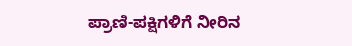ಪ್ರಾಣಿ-ಪಕ್ಷಿಗಳಿಗೆ ನೀರಿನ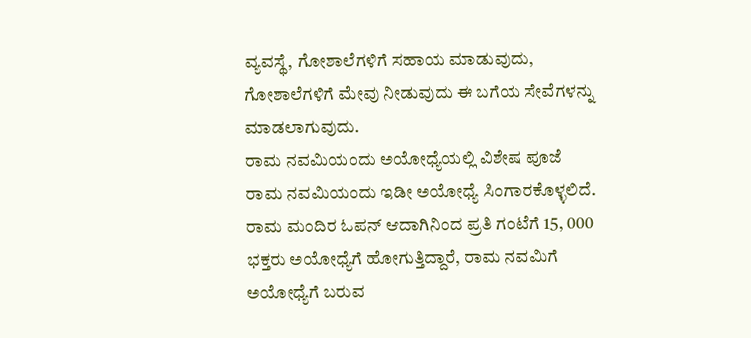ವ್ಯವಸ್ಥೆ, ಗೋಶಾಲೆಗಳಿಗೆ ಸಹಾಯ ಮಾಡುವುದು, ಗೋಶಾಲೆಗಳಿಗೆ ಮೇವು ನೀಡುವುದು ಈ ಬಗೆಯ ಸೇವೆಗಳನ್ನು ಮಾಡಲಾಗುವುದು.
ರಾಮ ನವಮಿಯಂದು ಅಯೋಧ್ಯೆಯಲ್ಲಿ ವಿಶೇಷ ಪೂಜೆ
ರಾಮ ನವಮಿಯಂದು ಇಡೀ ಅಯೋಧ್ಯೆ ಸಿಂಗಾರಕೊಳ್ಳಲಿದೆ. ರಾಮ ಮಂದಿರ ಓಪನ್ ಆದಾಗಿನಿಂದ ಪ್ರತಿ ಗಂಟೆಗೆ 15, 000 ಭಕ್ತರು ಅಯೋಧ್ಯೆಗೆ ಹೋಗುತ್ತಿದ್ದಾರೆ, ರಾಮ ನವಮಿಗೆ ಅಯೋಧ್ಯೆಗೆ ಬರುವ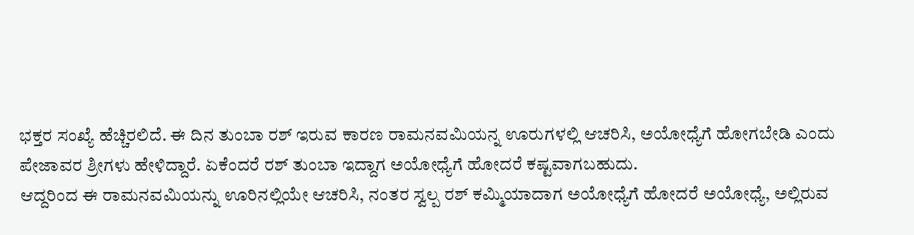ಭಕ್ತರ ಸಂಖ್ಯೆ ಹೆಚ್ಚಿರಲಿದೆ. ಈ ದಿನ ತುಂಬಾ ರಶ್ ಇರುವ ಕಾರಣ ರಾಮನವಮಿಯನ್ನ ಊರುಗಳಲ್ಲಿ ಆಚರಿಸಿ, ಅಯೋಧ್ಯೆಗೆ ಹೋಗಬೇಡಿ ಎಂದು ಪೇಜಾವರ ಶ್ರೀಗಳು ಹೇಳಿದ್ದಾರೆ. ಏಕೆಂದರೆ ರಶ್ ತುಂಬಾ ಇದ್ದಾಗ ಅಯೋಧ್ಯೆಗೆ ಹೋದರೆ ಕಷ್ಟವಾಗಬಹುದು.
ಆದ್ದರಿಂದ ಈ ರಾಮನವಮಿಯನ್ನು ಊರಿನಲ್ಲಿಯೇ ಆಚರಿಸಿ, ನಂತರ ಸ್ವಲ್ಪ ರಶ್ ಕಮ್ಮಿಯಾದಾಗ ಅಯೋಧ್ಯೆಗೆ ಹೋದರೆ ಅಯೋಧ್ಯೆ, ಅಲ್ಲಿರುವ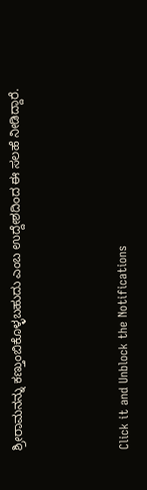ಶ್ರೀರಾಮನನ್ನು ಕಣ್ತುಂಬಿಕೊಳ್ಳಬಹುದು ಎಂಬ ಉದ್ದೇಶದಿಂದ ಈ ಸಲಹೆ ನೀಡಿದ್ದಾರೆ.



Click it and Unblock the Notifications